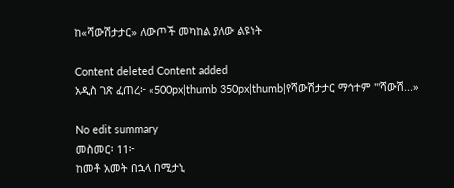ከ«ሻውሽታታር» ለውጦች መካከል ያለው ልዩነት

Content deleted Content added
አዲስ ገጽ ፈጠረ፦ «500px|thumb 350px|thumb|የሻውሽታታር ማኅተም '''ሻውሽ...»

No edit summary
መስመር፡ 11፦
ከመቶ አመት በኋላ በሚታኒ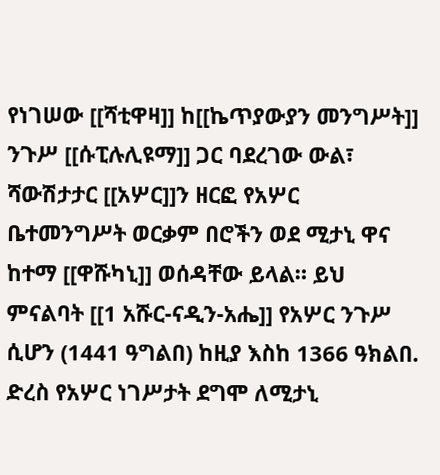የነገሠው [[ሻቲዋዛ]] ከ[[ኬጥያውያን መንግሥት]] ንጉሥ [[ሱፒሉሊዩማ]] ጋር ባደረገው ውል፣ ሻውሽታታር [[አሦር]]ን ዘርፎ የአሦር ቤተመንግሥት ወርቃም በሮችን ወደ ሚታኒ ዋና ከተማ [[ዋሹካኒ]] ወሰዳቸው ይላል። ይህ ምናልባት [[1 አሹር-ናዲን-አሔ]] የአሦር ንጉሥ ሲሆን (1441 ዓግልበ) ከዚያ እስከ 1366 ዓክልበ. ድረስ የአሦር ነገሥታት ደግሞ ለሚታኒ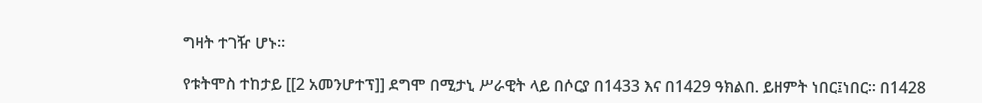ግዛት ተገዥ ሆኑ።

የቱትሞስ ተከታይ [[2 አመንሆተፕ]] ደግሞ በሚታኒ ሥራዊት ላይ በሶርያ በ1433 እና በ1429 ዓክልበ. ይዘምት ነበር፤ነበር። በ1428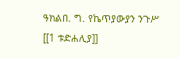ዓክልበ. ግ. የኬጥያውያን ንጉሥ [[1 ቱድሐሊያ]]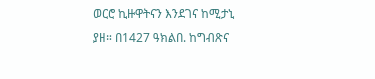ወርሮ ኪዙዋትናን እንደገና ከሚታኒ ያዘ። በ1427 ዓክልበ. ከግብጽና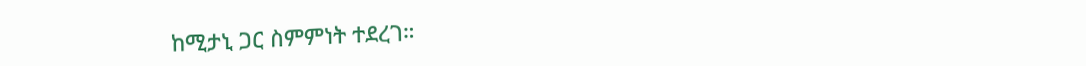ከሚታኒ ጋር ስምምነት ተደረገ።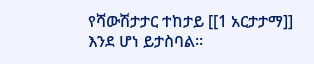የሻውሽታታር ተከታይ [[1 አርታታማ]] እንደ ሆነ ይታስባል።